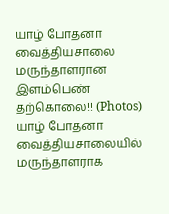யாழ் போதனா வைத்தியசாலை மருந்தாளரான இளம்பெண் தற்கொலை!! (Photos)
யாழ் போதனா வைத்தியசாலையில் மருந்தாளராக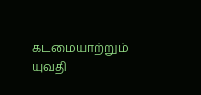கடமையாற்றும் யுவதி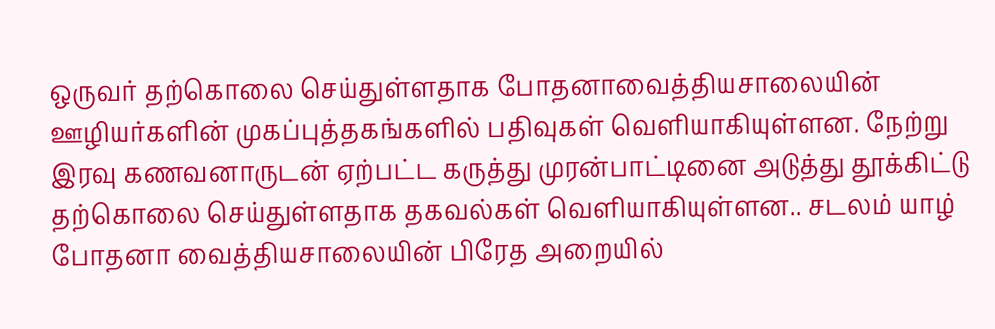ஒருவர் தற்கொலை செய்துள்ளதாக போதனாவைத்தியசாலையின் ஊழியர்களின் முகப்புத்தகங்களில் பதிவுகள் வெளியாகியுள்ளன. நேற்று இரவு கணவனாருடன் ஏற்பட்ட கருத்து முரன்பாட்டினை அடுத்து தூக்கிட்டு தற்கொலை செய்துள்ளதாக தகவல்கள் வெளியாகியுள்ளன.. சடலம் யாழ் போதனா வைத்தியசாலையின் பிரேத அறையில்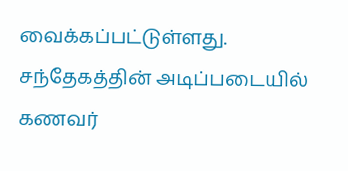வைக்கப்பட்டுள்ளது.
சந்தேகத்தின் அடிப்படையில் கணவர்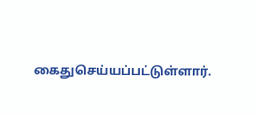கைதுசெய்யப்பட்டுள்ளார்.